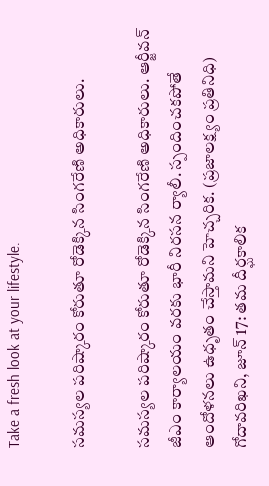Take a fresh look at your lifestyle.

సమస్యల పరిష్కారం కోరుతూ రోడెక్కిన సింగరేణి అధికారులు.

సమస్యల పరిష్కారం కోరుతూ రోడెక్కిన సింగరేణి అధికారులు. ఆర్జీవన్ జీఎం కార్యాలయం వరకు భారీ నిరసన ర్యాలీ. స్పందించకపోతే ఆందోళనలు ఉధృతం చేస్తామని హెచ్చరిక. (ప్రజాలక్ష్యం ప్రతినిధి) గోదావరిఖని, జూన్ 17: తమ దీర్ఘకాలిక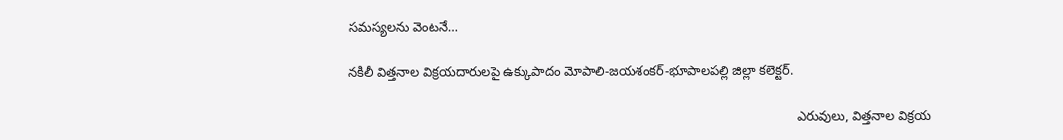సమస్యలను వెంటనే…

నకిలీ విత్తనాల విక్రయదారులపై ఉక్కుపాదం మోపాలి-జయశంకర్-భూపాలపల్లి జిల్లా కలెక్టర్.

                                                                                                                          ఎరువులు, విత్తనాల విక్రయ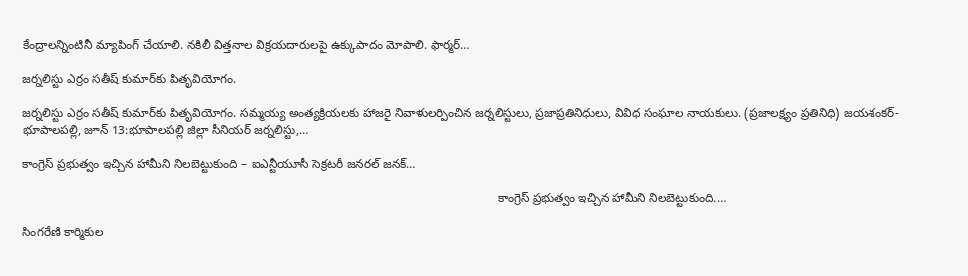కేంద్రాలన్నింటినీ మ్యాపింగ్ చేయాలి. నకిలీ విత్తనాల విక్రయదారులపై ఉక్కుపాదం మోపాలి. ఫార్మర్…

జర్నలిస్టు ఎర్రం సతీష్ కుమార్‌కు పితృవియోగం.

జర్నలిస్టు ఎర్రం సతీష్ కుమార్‌కు పితృవియోగం. సమ్మయ్య అంత్యక్రియలకు హాజరై నివాళులర్పించిన జర్నలిస్టులు, ప్రజాప్రతినిధులు, వివిధ సంఘాల నాయకులు. (ప్రజాలక్ష్యం ప్రతినిధి) జయశంకర్-భూపాలపల్లి, జూన్ 13:భూపాలపల్లి జిల్లా సీనియర్ జర్నలిస్టు,…

కాంగ్రెస్ ప్రభుత్వం ఇచ్చిన హామీని నిలబెట్టుకుంది – ఐఎన్టీయూసీ సెక్రటరీ జనరల్ జనక్…

                                                                                                                                            కాంగ్రెస్ ప్రభుత్వం ఇచ్చిన హామీని నిలబెట్టుకుంది.…

సింగరేణి కార్మికుల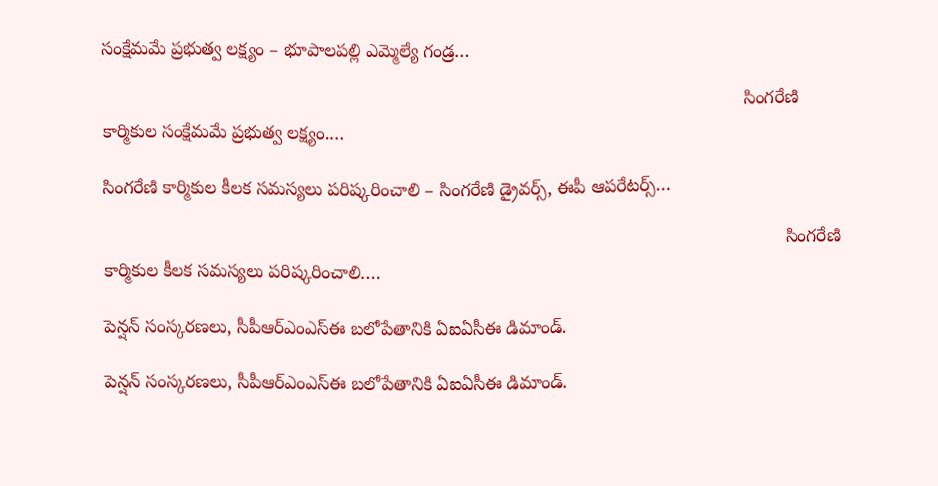సంక్షేమమే ప్రభుత్వ లక్ష్యం – భూపాలపల్లి ఎమ్మెల్యే గండ్ర…

                                                                                                                              సింగరేణి కార్మికుల సంక్షేమమే ప్రభుత్వ లక్ష్యం.…

సింగరేణి కార్మికుల కీలక సమస్యలు పరిష్కరించాలి – సింగరేణి డ్రైవర్స్, ఈపీ ఆపరేటర్స్…

                                                                                                                                      సింగరేణి కార్మికుల కీలక సమస్యలు పరిష్కరించాలి.…

పెన్షన్ సంస్కరణలు, సీపీఆర్‌ఎంఎస్‌ఈ బలోపేతానికి ఏఐఏసీఈ డిమాండ్.

పెన్షన్ సంస్కరణలు, సీపీఆర్‌ఎంఎస్‌ఈ బలోపేతానికి ఏఐఏసీఈ డిమాండ్.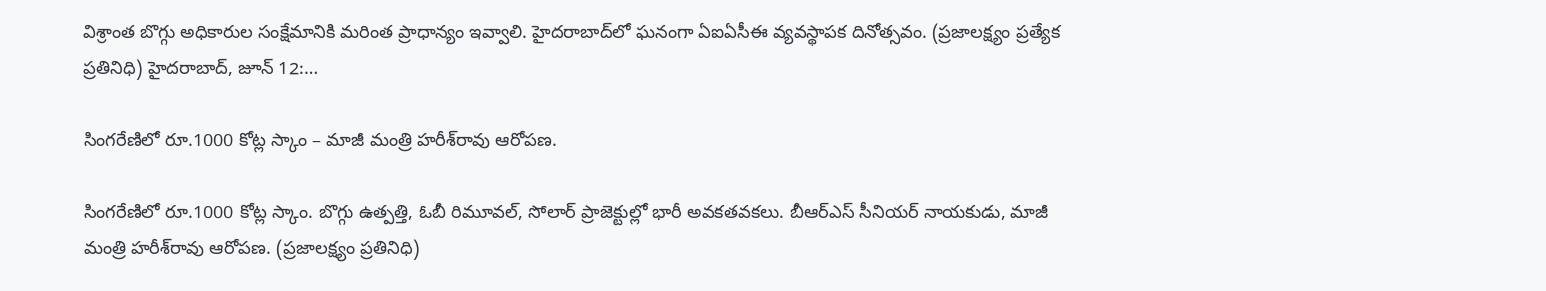విశ్రాంత బొగ్గు అధికారుల సంక్షేమానికి మరింత ప్రాధాన్యం ఇవ్వాలి. హైదరాబాద్‌లో ఘనంగా ఏఐఏసీఈ వ్యవస్థాపక దినోత్సవం. (ప్రజాలక్ష్యం ప్రత్యేక ప్రతినిధి) హైదరాబాద్, జూన్ 12:…

సింగరేణిలో రూ.1000 కోట్ల స్కాం – మాజీ మంత్రి హరీశ్‌రావు ఆరోపణ.

సింగరేణిలో రూ.1000 కోట్ల స్కాం. బొగ్గు ఉత్పత్తి, ఓబీ రిమూవల్, సోలార్ ప్రాజెక్టుల్లో భారీ అవకతవకలు. బీఆర్ఎస్ సీనియర్ నాయకుడు, మాజీ మంత్రి హరీశ్‌రావు ఆరోపణ. (ప్రజాలక్ష్యం ప్రతినిధి)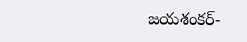జయశంకర్-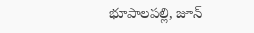భూపాలపల్లి, జూన్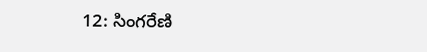12: సింగరేణి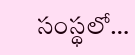సంస్థలో…